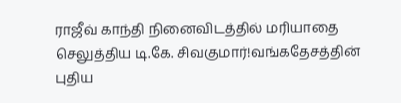ராஜீவ் காந்தி நினைவிடத்தில் மரியாதை செலுத்திய டி.கே. சிவகுமார்!வங்கதேசத்தின் புதிய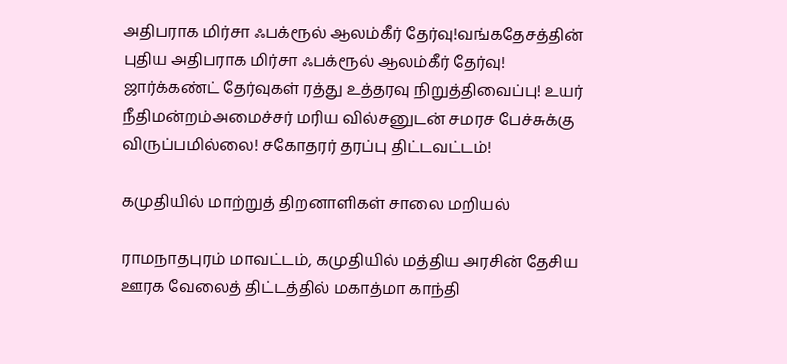அதிபராக மிர்சா ஃபக்ரூல் ஆலம்கீர் தேர்வு!வங்கதேசத்தின் புதிய அதிபராக மிர்சா ஃபக்ரூல் ஆலம்கீர் தேர்வு! ஜார்க்கண்ட் தேர்வுகள் ரத்து உத்தரவு நிறுத்திவைப்பு! உயர் நீதிமன்றம்அமைச்சர் மரிய வில்சனுடன் சமரச பேச்சுக்கு விருப்பமில்லை! சகோதரர் தரப்பு திட்டவட்டம்!

கமுதியில் மாற்றுத் திறனாளிகள் சாலை மறியல்

ராமநாதபுரம் மாவட்டம், கமுதியில் மத்திய அரசின் தேசிய ஊரக வேலைத் திட்டத்தில் மகாத்மா காந்தி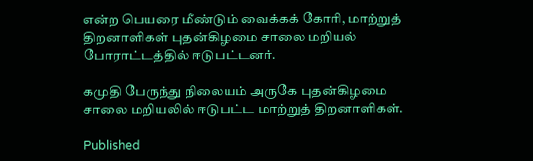என்ற பெயரை மீண்டும் வைக்கக் கோரி, மாற்றுத் திறனாளிகள் புதன்கிழமை சாலை மறியல் போராட்டத்தில் ஈடுபட்டனர்.

கமுதி பேருந்து நிலையம் அருகே புதன்கிழமை சாலை மறியலில் ஈடுபட்ட மாற்றுத் திறனாளிகள்.

Published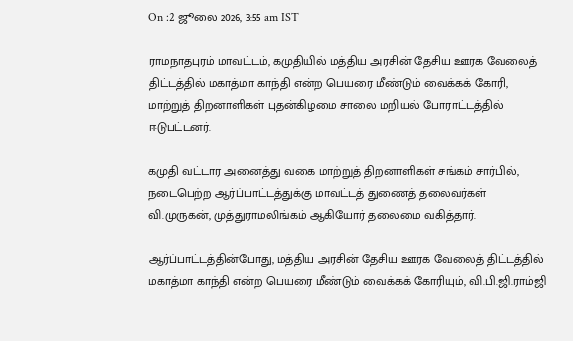On :2 ஜூலை 2026, 3:55 am IST

ராமநாதபுரம் மாவட்டம், கமுதியில் மத்திய அரசின் தேசிய ஊரக வேலைத் திட்டத்தில் மகாத்மா காந்தி என்ற பெயரை மீண்டும் வைக்கக் கோரி, மாற்றுத் திறனாளிகள் புதன்கிழமை சாலை மறியல் போராட்டத்தில் ஈடுபட்டனர்.

கமுதி வட்டார அனைத்து வகை மாற்றுத் திறனாளிகள் சங்கம் சார்பில், நடைபெற்ற ஆர்ப்பாட்டத்துக்கு மாவட்டத் துணைத் தலைவர்கள் வி.முருகன், முத்துராமலிங்கம் ஆகியோர் தலைமை வகித்தார்.

ஆர்ப்பாட்டத்தின்போது, மத்திய அரசின் தேசிய ஊரக வேலைத் திட்டத்தில் மகாத்மா காந்தி என்ற பெயரை மீண்டும் வைக்கக் கோரியும், வி.பி.ஜி.ராம்ஜி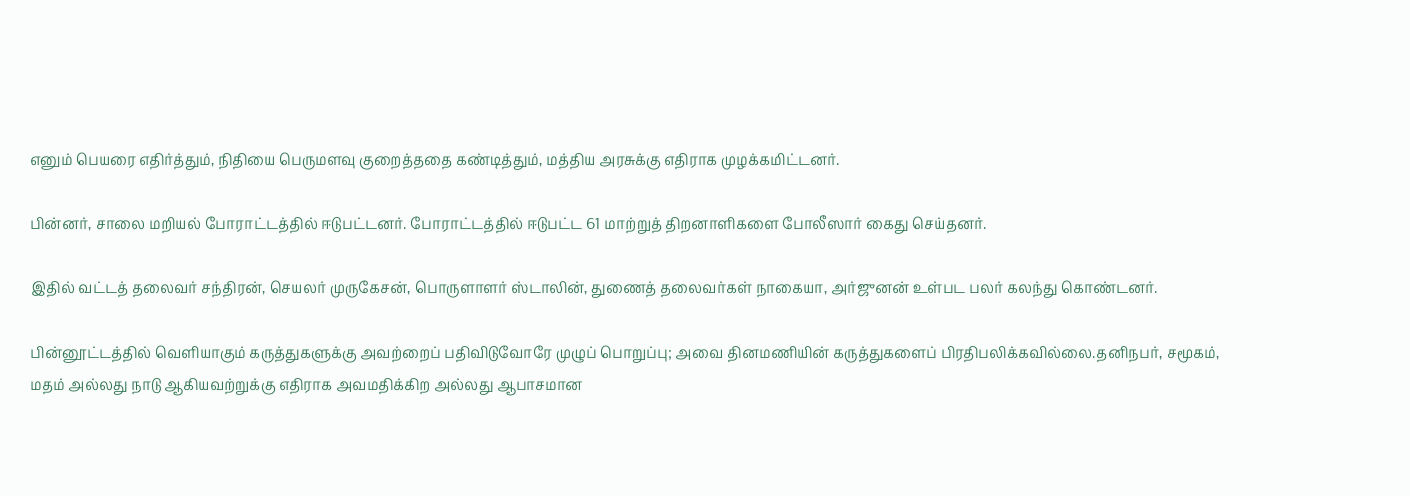எனும் பெயரை எதிர்த்தும், நிதியை பெருமளவு குறைத்ததை கண்டித்தும், மத்திய அரசுக்கு எதிராக முழக்கமிட்டனர்.

பின்னர், சாலை மறியல் போராட்டத்தில் ஈடுபட்டனர். போராட்டத்தில் ஈடுபட்ட 61 மாற்றுத் திறனாளிகளை போலீஸார் கைது செய்தனர்.

இதில் வட்டத் தலைவர் சந்திரன், செயலர் முருகேசன், பொருளாளர் ஸ்டாலின், துணைத் தலைவர்கள் நாகையா, அர்ஜுனன் உள்பட பலர் கலந்து கொண்டனர்.

பின்னூட்டத்தில் வெளியாகும் கருத்துகளுக்கு அவற்றைப் பதிவிடுவோரே முழுப் பொறுப்பு; அவை தினமணியின் கருத்துகளைப் பிரதிபலிக்கவில்லை.தனிநபர், சமூகம், மதம் அல்லது நாடு ஆகியவற்றுக்கு எதிராக அவமதிக்கிற அல்லது ஆபாசமான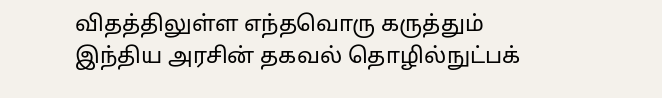விதத்திலுள்ள எந்தவொரு கருத்தும் இந்திய அரசின் தகவல் தொழில்நுட்பக்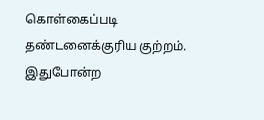கொள்கைப்படி தண்டனைக்குரிய குற்றம். இதுபோன்ற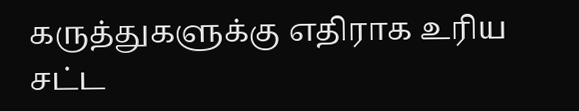கருத்துகளுக்கு எதிராக உரிய சட்ட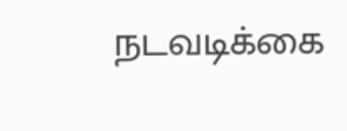நடவடிக்கை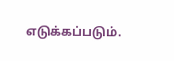எடுக்கப்படும்.